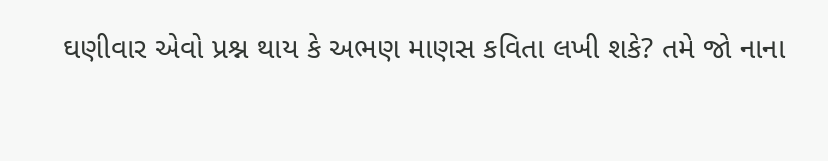ઘણીવાર એવો પ્રશ્ન થાય કે અભણ માણસ કવિતા લખી શકે? તમે જો નાના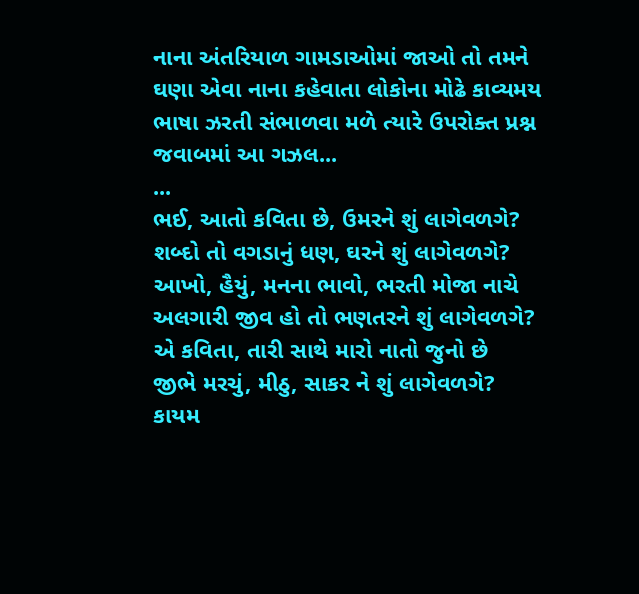નાના અંતરિયાળ ગામડાઓમાં જાઓ તો તમને ઘણા એવા નાના કહેવાતા લોકોના મોઢે કાવ્યમય ભાષા ઝરતી સંભાળવા મળે ત્યારે ઉપરોક્ત પ્રશ્ન જવાબમાં આ ગઝલ...
...
ભઈ, આતો કવિતા છે, ઉમરને શું લાગેવળગે?
શબ્દો તો વગડાનું ધણ, ઘરને શું લાગેવળગે?
આખો, હૈયું, મનના ભાવો, ભરતી મોજા નાચે
અલગારી જીવ હો તો ભણતરને શું લાગેવળગે?
એ કવિતા, તારી સાથે મારો નાતો જુનો છે
જીભે મરચું, મીઠુ, સાકર ને શું લાગેવળગે?
કાયમ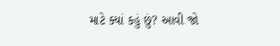માટે ક્યાં કહું છું? આવી જો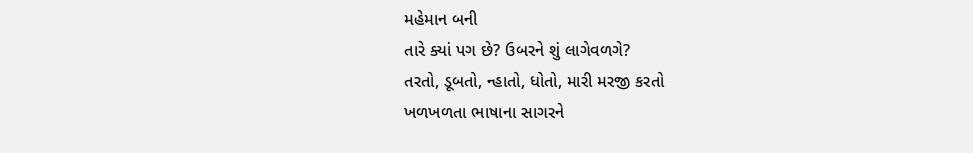મહેમાન બની
તારે ક્યાં પગ છે? ઉબરને શું લાગેવળગે?
તરતો, ડૂબતો, ન્હાતો, ધોતો, મારી મરજી કરતો
ખળખળતા ભાષાના સાગરને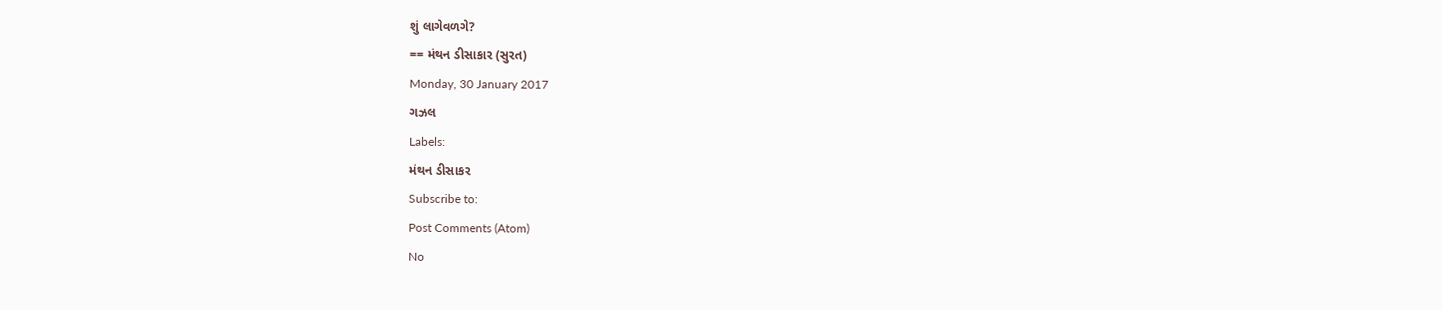શું લાગેવળગે?
== મંથન ડીસાકાર (સુરત)
Monday, 30 January 2017
ગઝલ
Labels:
મંથન ડીસાકર
Subscribe to:
Post Comments (Atom)
No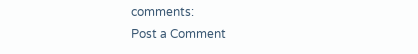comments:
Post a Comment